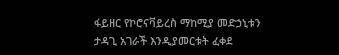ፋይዘር የኮሮናቫይረስ ማከሚያ መድኃኒቱን ታዳጊ አገራች እንዲያመርቱት ፈቀደ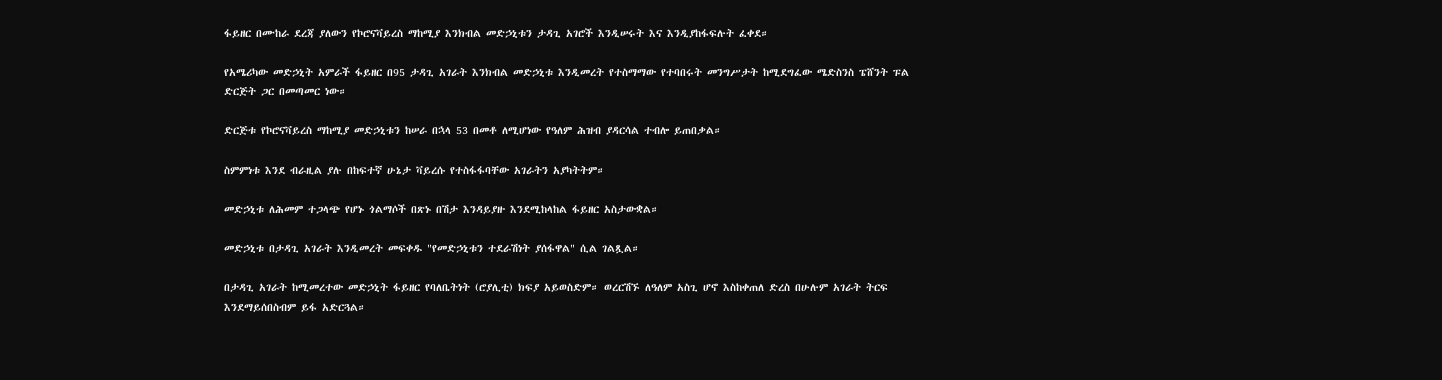ፋይዘር በሙከራ ደረጃ ያለውን የኮሮናቫይረስ ማከሚያ እንክብል መድኃኒቱን ታዳጊ አገሮች እንዲሠሩት እና እንዲያከፋፍሉት ፈቀደ።

የአሜሪካው መድኃኒት አምራች ፋይዘር በ95 ታዳጊ አገራት እንክብል መድኃኒቱ እንዲመረት የተስማማው የተባበሩት መንግሥታት ከሚደግፈው ሜድስንስ ፔሸንት ፑል ድርጅት ጋር በመጣመር ነው።

ድርጅቱ የኮሮናቫይረስ ማከሚያ መድኃኒቱን ከሠራ በኋላ 53 በመቶ ለሚሆነው የዓለም ሕዝብ ያዳርሳል ተብሎ ይጠበቃል።

ስምምነቱ እንደ ብራዚል ያሉ በከፍተኛ ሁኔታ ቫይረሱ የተስፋፋባቸው አገራትን አያካትትም።

መድኃኒቱ ለሕመም ተጋላጭ የሆኑ ጎልማሶች በጽኑ በሽታ እንዳይያዙ እንደሚከላከል ፋይዘር አስታውቋል።

መድኃኒቱ በታዳጊ አገራት እንዲመረት መፍቀዱ "የመድኃኒቱን ተደራሽነት ያሰፋዋል" ሲል ገልጿል።

በታዳጊ አገራት ከሚመረተው መድኃኒት ፋይዘር የባለቤትነት (ሮያሊቲ) ክፍያ አይወስድም። ወረርሽኙ ለዓለም አስጊ ሆኖ እስከቀጠለ ድረስ በሁሉም አገራት ትርፍ እንደማይሰበስብም ይፋ አድርጓል።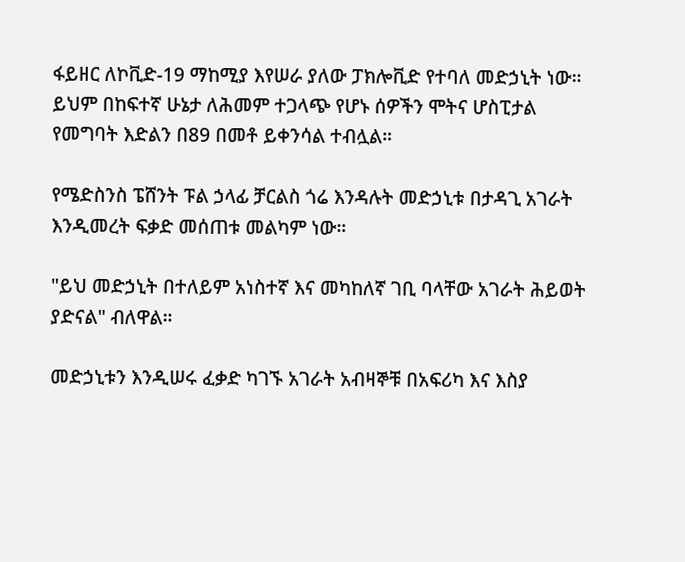ፋይዘር ለኮቪድ-19 ማከሚያ እየሠራ ያለው ፓክሎቪድ የተባለ መድኃኒት ነው። ይህም በከፍተኛ ሁኔታ ለሕመም ተጋላጭ የሆኑ ሰዎችን ሞትና ሆስፒታል የመግባት እድልን በ89 በመቶ ይቀንሳል ተብሏል።

የሜድስንስ ፔሸንት ፑል ኃላፊ ቻርልስ ጎሬ እንዳሉት መድኃኒቱ በታዳጊ አገራት እንዲመረት ፍቃድ መሰጠቱ መልካም ነው።

"ይህ መድኃኒት በተለይም አነስተኛ እና መካከለኛ ገቢ ባላቸው አገራት ሕይወት ያድናል" ብለዋል።

መድኃኒቱን እንዲሠሩ ፈቃድ ካገኙ አገራት አብዛኞቹ በአፍሪካ እና እስያ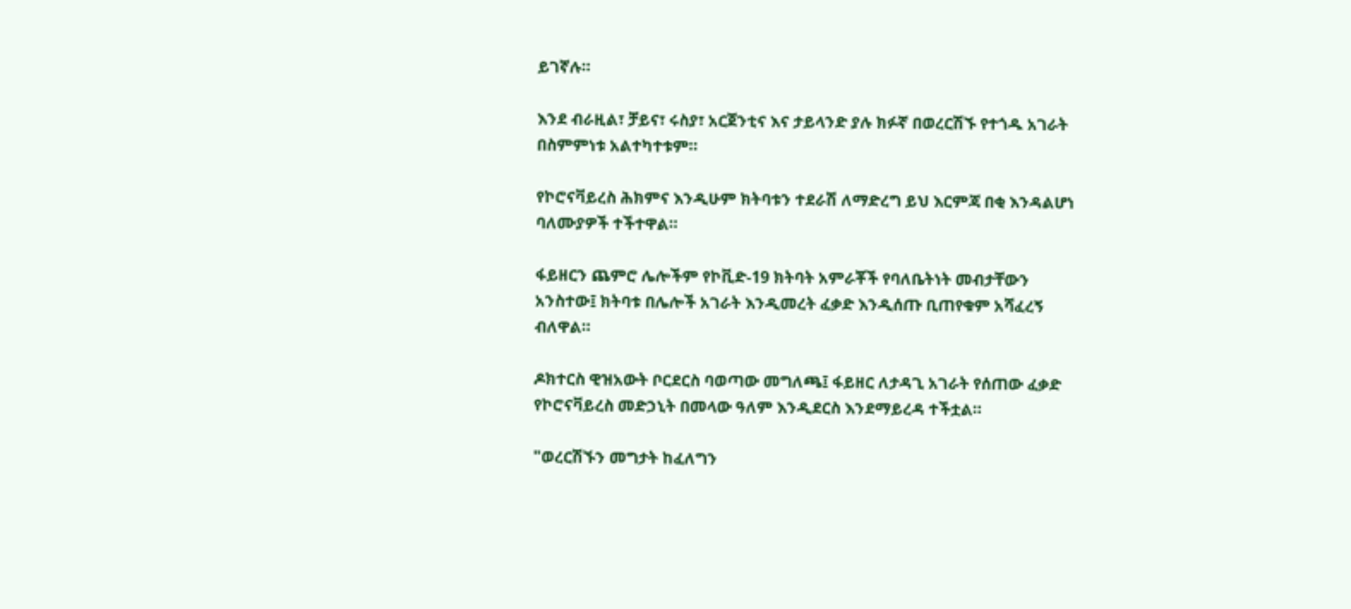ይገኛሉ።

እንደ ብራዚል፣ ቻይና፣ ሩስያ፣ አርጀንቲና እና ታይላንድ ያሉ ክፉኛ በወረርሽኙ የተጎዱ አገራት በስምምነቱ አልተካተቱም።

የኮሮናቫይረስ ሕክምና እንዲሁም ክትባቱን ተደራሽ ለማድረግ ይህ እርምጃ በቂ እንዳልሆነ ባለሙያዎች ተችተዋል።

ፋይዘርን ጨምሮ ሌሎችም የኮቪድ-19 ክትባት አምራቾች የባለቤትነት መብታቸውን አንስተው፤ ክትባቱ በሌሎች አገራት እንዲመረት ፈቃድ እንዲሰጡ ቢጠየቁም አሻፈረኝ ብለዋል።

ዶክተርስ ዊዝአውት ቦርደርስ ባወጣው መግለጫ፤ ፋይዘር ለታዳጊ አገራት የሰጠው ፈቃድ የኮሮናቫይረስ መድኃኒት በመላው ዓለም እንዲደርስ እንደማይረዳ ተችቷል።

"ወረርሽኙን መግታት ከፈለግን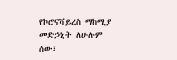የኮሮናቫይረስ ማከሚያ መድኃኒት ለሁሉም ሰው፣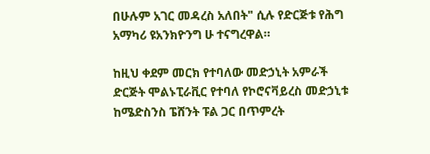በሁሉም አገር መዳረስ አለበት" ሲሉ የድርጅቱ የሕግ አማካሪ ዩአንክዮንግ ሁ ተናግረዋል።

ከዚህ ቀደም መርክ የተባለው መድኃኒት አምራች ድርጅት ሞልኑፒራቪር የተባለ የኮሮናቫይረስ መድኃኒቱ ከሜድስንስ ፔሸንት ፑል ጋር በጥምረት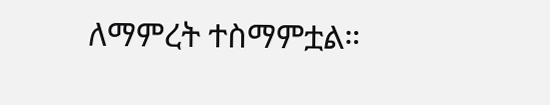ለማምረት ተስማምቷል።